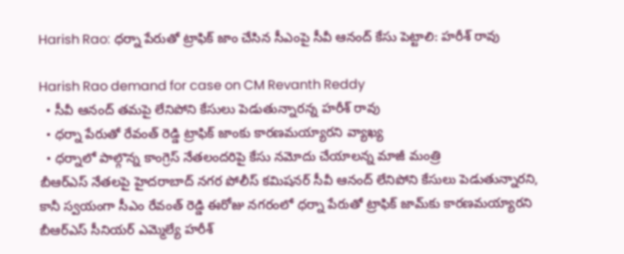Harish Rao: ధర్నా పేరుతో ట్రాఫిక్ జాం చేసిన సీఎంపై సీవీ ఆనంద్ కేసు పెట్టాలి: హరీశ్ రావు

Harish Rao demand for case on CM Revanth Reddy
  • సీవీ ఆనంద్ తమపై లేనిపోని కేసులు పెడుతున్నారన్న హరీశ్ రావు
  • ధర్నా పేరుతో రేవంత్ రెడ్డి ట్రాఫిక్ జాంకు కారణమయ్యారని వ్యాఖ్య
  • ధర్నాలో పాల్గొన్న కాంగ్రెస్ నేతలందరిపై కేసు నమోదు చేయాలన్న మాజీ మంత్రి
బీఆర్ఎస్ నేతలపై హైదరాబాద్ నగర పోలీస్ కమిషనర్ సీవీ ఆనంద్ లేనిపోని కేసులు పెడుతున్నారని, కానీ స్వయంగా సీఎం రేవంత్ రెడ్డి ఈరోజు నగరంలో ధర్నా పేరుతో ట్రాఫిక్ జామ్‌కు కారణమయ్యారని బీఆర్ఎస్ సీనియర్ ఎమ్మెల్యే హరీశ్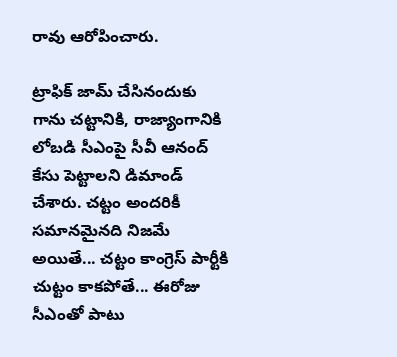రావు ఆరోపించారు.

ట్రాఫిక్ జామ్ చేసినందుకు గాను చట్టానికి, రాజ్యాంగానికి లోబడి సీఎంపై సీవీ ఆనంద్ కేసు పెట్టాలని డిమాండ్ చేశారు. చట్టం అందరికీ సమానమైనది నిజమే అయితే... చట్టం కాంగ్రెస్ పార్టీకి చుట్టం కాకపోతే... ఈరోజు సీఎంతో పాటు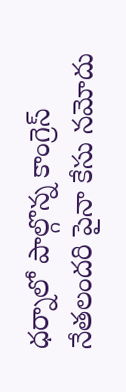ధర్నాలో పాల్గొన్న కాంగ్రెస్ నేతలందరి పైనా కేసు నమోదు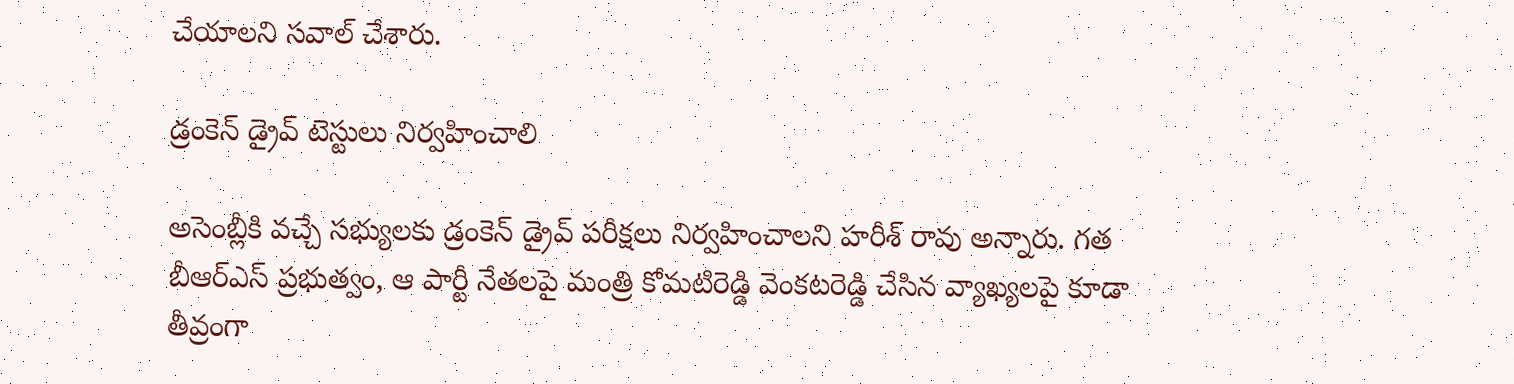చేయాలని సవాల్ చేశారు.

డ్రంకెన్ డ్రైవ్ టెస్టులు నిర్వహించాలి

అసెంబ్లీకి వచ్చే సభ్యులకు డ్రంకెన్ డ్రైవ్ పరీక్షలు నిర్వహించాలని హరీశ్ రావు అన్నారు. గత బీఆర్ఎస్ ప్రభుత్వం, ఆ పార్టీ నేతలపై మంత్రి కోమటిరెడ్డి వెంకటరెడ్డి చేసిన వ్యాఖ్యలపై కూడా తీవ్రంగా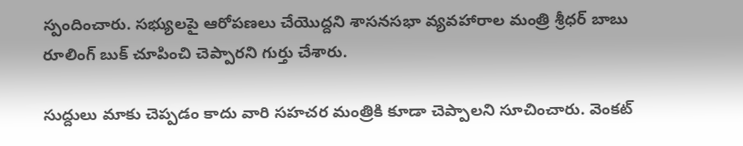స్పందించారు. స‌భ్యుల‌పై ఆరోప‌ణ‌లు చేయొద్ద‌ని శాస‌న‌స‌భా వ్య‌వ‌హారాల మంత్రి శ్రీధ‌ర్ బాబు రూలింగ్ బుక్ చూపించి చెప్పారని గుర్తు చేశారు.

సుద్దులు మాకు చెప్పడం కాదు వారి సహచర మంత్రికి కూడా చెప్పాలని సూచించారు. వెంకట్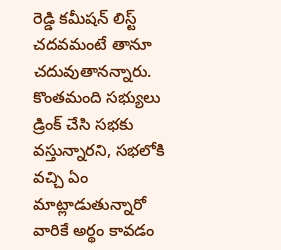రెడ్డి కమీషన్ లిస్ట్ చదవమంటే తానూ చదువుతానన్నారు. కొంతమంది సభ్యులు డ్రింక్ చేసి సభకు వస్తున్నారని, సభలోకి వచ్చి ఏం మాట్లాడుతున్నారో వారికే అర్థం కావడం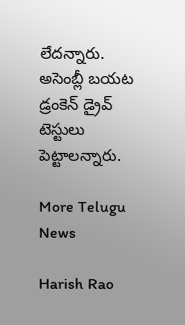లేదన్నారు. అసెంబ్లీ బయట డ్రంకెన్ డ్రైవ్ టెస్టులు పెట్టాలన్నారు.

More Telugu News

Harish Rao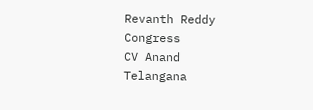Revanth Reddy
Congress
CV Anand
Telangana